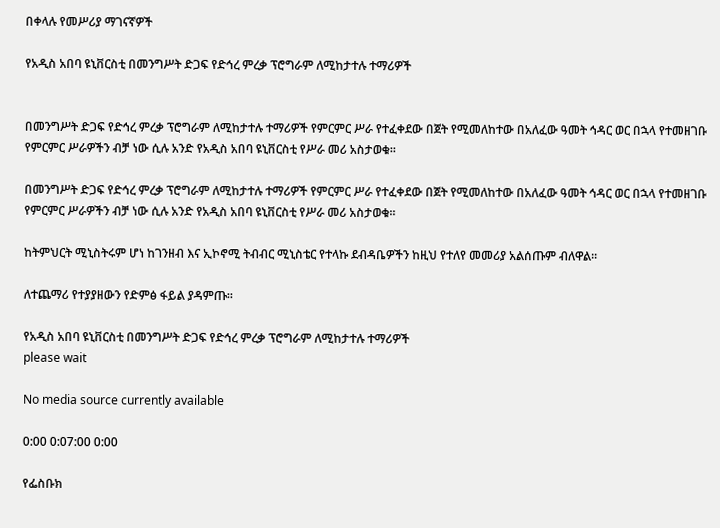በቀላሉ የመሥሪያ ማገናኛዎች

የአዲስ አበባ ዩኒቨርስቲ በመንግሥት ድጋፍ የድኅረ ምረቃ ፕሮግራም ለሚከታተሉ ተማሪዎች


በመንግሥት ድጋፍ የድኅረ ምረቃ ፕሮግራም ለሚከታተሉ ተማሪዎች የምርምር ሥራ የተፈቀደው በጀት የሚመለከተው በአለፈው ዓመት ኅዳር ወር በኋላ የተመዘገቡ የምርምር ሥራዎችን ብቻ ነው ሲሉ አንድ የአዲስ አበባ ዩኒቨርስቲ የሥራ መሪ አስታወቁ፡፡

በመንግሥት ድጋፍ የድኅረ ምረቃ ፕሮግራም ለሚከታተሉ ተማሪዎች የምርምር ሥራ የተፈቀደው በጀት የሚመለከተው በአለፈው ዓመት ኅዳር ወር በኋላ የተመዘገቡ የምርምር ሥራዎችን ብቻ ነው ሲሉ አንድ የአዲስ አበባ ዩኒቨርስቲ የሥራ መሪ አስታወቁ፡፡

ከትምህርት ሚኒስትሩም ሆነ ከገንዘብ እና ኢኮኖሚ ትብብር ሚኒስቴር የተላኩ ደብዳቤዎችን ከዚህ የተለየ መመሪያ አልሰጡም ብለዋል፡፡

ለተጨማሪ የተያያዘውን የድምፅ ፋይል ያዳምጡ።

የአዲስ አበባ ዩኒቨርስቲ በመንግሥት ድጋፍ የድኅረ ምረቃ ፕሮግራም ለሚከታተሉ ተማሪዎች
please wait

No media source currently available

0:00 0:07:00 0:00

የፌስቡክ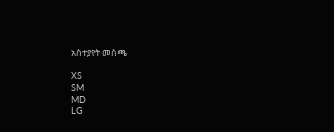አስተያየት መስጫ

XS
SM
MD
LG